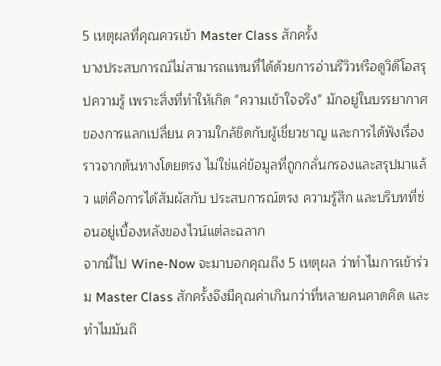5 เหตุผลที่คุณควรเข้า Master Class สักครั้ง
บางประสบการณ์ไม่สามารถแทนที่ได้ด้วยการอ่านรีวิวหรือดูวิดีโอสรุปความรู้ เพราะสิ่งที่ทำให้เกิด "ความเข้าใจจริง" มักอยู่ในบรรยากาศของการแลกเปลี่ยน ความใกล้ชิดกับผู้เชี่ยวชาญ และการได้ฟังเรื่องราวจากต้นทางโดยตรง ไม่ใช่แค่ข้อมูลที่ถูกกลั่นกรองและสรุปมาแล้ว แต่คือการได้สัมผัสกับ ประสบการณ์ตรง ความรู้สึก และบริบทที่ซ่อนอยู่เบื้องหลังของไวน์แต่ละฉลาก
จากนี้ไป Wine-Now จะมาบอกคุณถึง 5 เหตุผล ว่าทำไมการเข้าร่วม Master Class สักครั้งจึงมีคุณค่าเกินกว่าที่หลายคนคาดคิด และทำไมมันถึ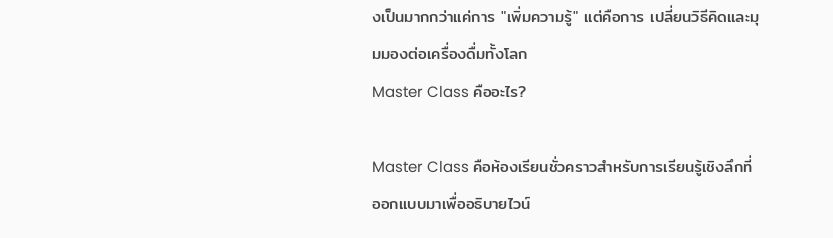งเป็นมากกว่าแค่การ "เพิ่มความรู้" แต่คือการ เปลี่ยนวิธีคิดและมุมมองต่อเครื่องดื่มทั้งโลก
Master Class คืออะไร?

Master Class คือห้องเรียนชั่วคราวสำหรับการเรียนรู้เชิงลึกที่ออกแบบมาเพื่ออธิบายไวน์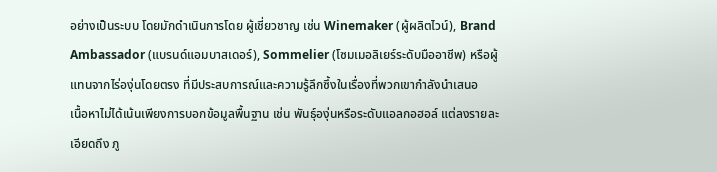อย่างเป็นระบบ โดยมักดำเนินการโดย ผู้เชี่ยวชาญ เช่น Winemaker (ผู้ผลิตไวน์), Brand Ambassador (แบรนด์แอมบาสเดอร์), Sommelier (โซมเมอลิเยร์ระดับมืออาชีพ) หรือผู้แทนจากไร่องุ่นโดยตรง ที่มีประสบการณ์และความรู้ลึกซึ้งในเรื่องที่พวกเขากำลังนำเสนอ
เนื้อหาไม่ได้เน้นเพียงการบอกข้อมูลพื้นฐาน เช่น พันธุ์องุ่นหรือระดับแอลกอฮอล์ แต่ลงรายละเอียดถึง ภู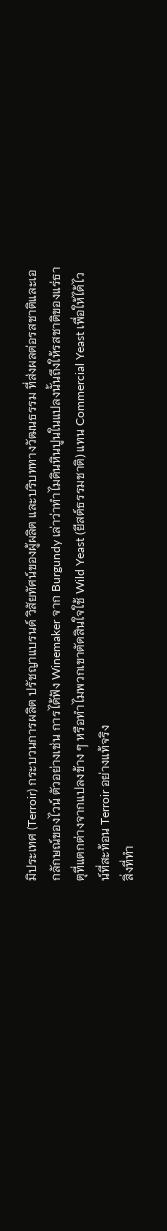มิประเทศ (Terroir) กระบวนการผลิต ปรัชญาแบรนด์ วิสัยทัศน์ของผู้ผลิต และบริบททางวัฒนธรรม ที่ส่งผลต่อรสชาติและเอกลักษณ์ของไวน์ ตัวอย่างเช่น การได้ฟัง Winemaker จาก Burgundy เล่าว่าทำไมดินหินปูนในแปลงนั้นถึงให้รสชาติของแร่ธาตุที่แตกต่างจากแปลงข้าง ๆ หรือทำไมพวกเขาตัดสินใจใช้ Wild Yeast (ยีสต์ธรรมชาติ) แทน Commercial Yeast เพื่อให้ได้ไวน์ที่สะท้อน Terroir อย่างแท้จริง
สิ่งที่ทำ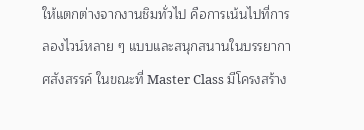ให้แตกต่างจากงานชิมทั่วไป คือการเน้นไปที่การลองไวน์หลาย ๆ แบบและสนุกสนานในบรรยากาศสังสรรค์ ในขณะที่ Master Class มีโครงสร้าง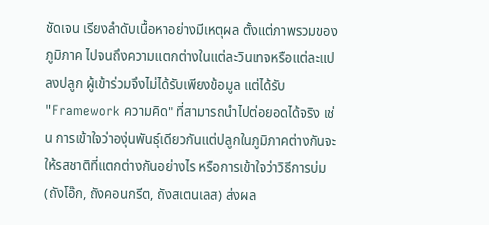ชัดเจน เรียงลำดับเนื้อหาอย่างมีเหตุผล ตั้งแต่ภาพรวมของภูมิภาค ไปจนถึงความแตกต่างในแต่ละวินเทจหรือแต่ละแปลงปลูก ผู้เข้าร่วมจึงไม่ได้รับเพียงข้อมูล แต่ได้รับ "Framework ความคิด" ที่สามารถนำไปต่อยอดได้จริง เช่น การเข้าใจว่าองุ่นพันธุ์เดียวกันแต่ปลูกในภูมิภาคต่างกันจะให้รสชาติที่แตกต่างกันอย่างไร หรือการเข้าใจว่าวิธีการบ่ม (ถังโอ๊ก, ถังคอนกรีต, ถังสเตนเลส) ส่งผล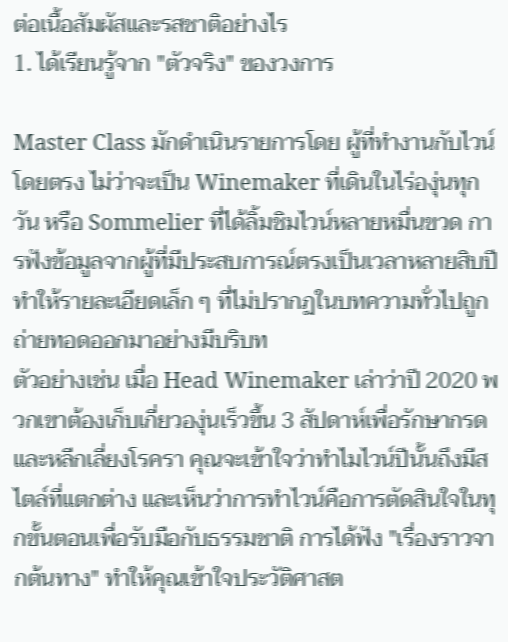ต่อเนื้อสัมผัสและรสชาติอย่างไร
1. ได้เรียนรู้จาก "ตัวจริง" ของวงการ

Master Class มักดำเนินรายการโดย ผู้ที่ทำงานกับไวน์โดยตรง ไม่ว่าจะเป็น Winemaker ที่เดินในไร่องุ่นทุกวัน หรือ Sommelier ที่ได้ลิ้มชิมไวน์หลายหมื่นขวด การฟังข้อมูลจากผู้ที่มีประสบการณ์ตรงเป็นเวลาหลายสิบปี ทำให้รายละเอียดเล็ก ๆ ที่ไม่ปรากฏในบทความทั่วไปถูกถ่ายทอดออกมาอย่างมีบริบท
ตัวอย่างเช่น เมื่อ Head Winemaker เล่าว่าปี 2020 พวกเขาต้องเก็บเกี่ยวองุ่นเร็วขึ้น 3 สัปดาห์เพื่อรักษากรดและหลีกเลี่ยงโรครา คุณจะเข้าใจว่าทำไมไวน์ปีนั้นถึงมีสไตล์ที่แตกต่าง และเห็นว่าการทำไวน์คือการตัดสินใจในทุกขั้นตอนเพื่อรับมือกับธรรมชาติ การได้ฟัง "เรื่องราวจากต้นทาง" ทำให้คุณเข้าใจประวัติศาสต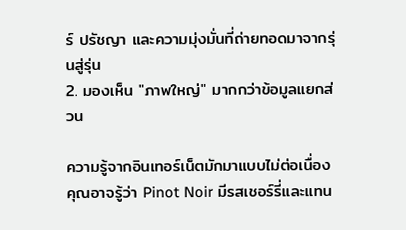ร์ ปรัชญา และความมุ่งมั่นที่ถ่ายทอดมาจากรุ่นสู่รุ่น
2. มองเห็น "ภาพใหญ่" มากกว่าข้อมูลแยกส่วน

ความรู้จากอินเทอร์เน็ตมักมาแบบไม่ต่อเนื่อง คุณอาจรู้ว่า Pinot Noir มีรสเชอร์รี่และแทน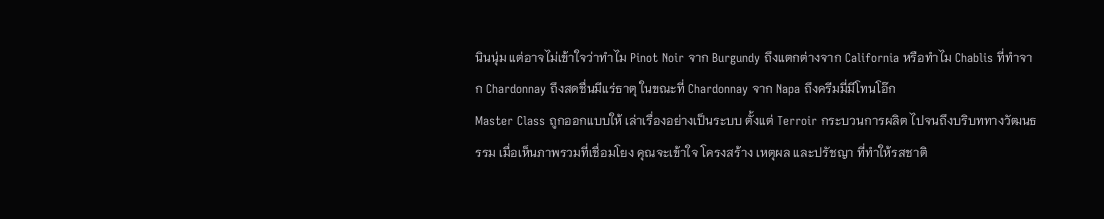นินนุ่ม แต่อาจไม่เข้าใจว่าทำไม Pinot Noir จาก Burgundy ถึงแตกต่างจาก California หรือทำไม Chablis ที่ทำจาก Chardonnay ถึงสดชื่นมีแร่ธาตุ ในขณะที่ Chardonnay จาก Napa ถึงครีมมี่มีโทนโอ๊ก
Master Class ถูกออกแบบให้ เล่าเรื่องอย่างเป็นระบบ ตั้งแต่ Terroir กระบวนการผลิต ไปจนถึงบริบททางวัฒนธรรม เมื่อเห็นภาพรวมที่เชื่อมโยง คุณจะเข้าใจ โครงสร้าง เหตุผล และปรัชญา ที่ทำให้รสชาติ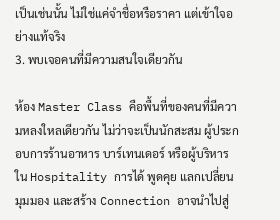เป็นเช่นนั้น ไม่ใช่แค่จำชื่อหรือราคา แต่เข้าใจอย่างแท้จริง
3. พบเจอคนที่มีความสนใจเดียวกัน

ห้อง Master Class คือพื้นที่ของคนที่มีความหลงใหลเดียวกัน ไม่ว่าจะเป็นนักสะสม ผู้ประกอบการร้านอาหาร บาร์เทนเดอร์ หรือผู้บริหารใน Hospitality การได้ พูดคุย แลกเปลี่ยนมุมมอง และสร้าง Connection อาจนำไปสู่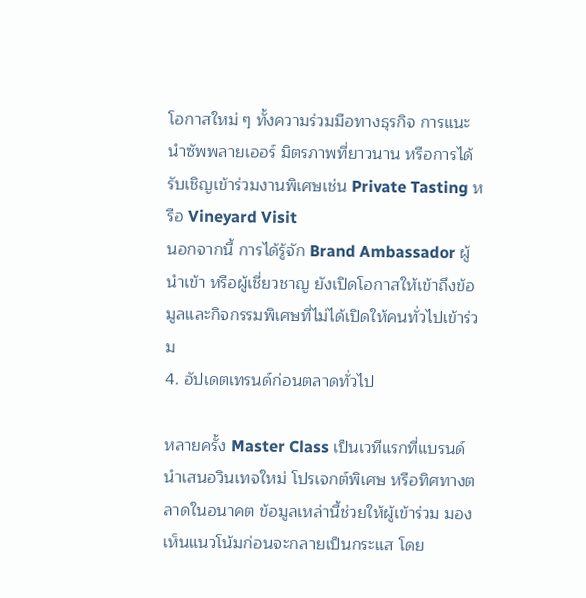โอกาสใหม่ ๆ ทั้งความร่วมมือทางธุรกิจ การแนะนำซัพพลายเออร์ มิตรภาพที่ยาวนาน หรือการได้รับเชิญเข้าร่วมงานพิเศษเช่น Private Tasting หรือ Vineyard Visit
นอกจากนี้ การได้รู้จัก Brand Ambassador ผู้นำเข้า หรือผู้เชี่ยวชาญ ยังเปิดโอกาสให้เข้าถึงข้อมูลและกิจกรรมพิเศษที่ไม่ได้เปิดให้คนทั่วไปเข้าร่วม
4. อัปเดตเทรนด์ก่อนตลาดทั่วไป

หลายครั้ง Master Class เป็นเวทีแรกที่แบรนด์นำเสนอวินเทจใหม่ โปรเจกต์พิเศษ หรือทิศทางตลาดในอนาคต ข้อมูลเหล่านี้ช่วยให้ผู้เข้าร่วม มองเห็นแนวโน้มก่อนจะกลายเป็นกระแส โดย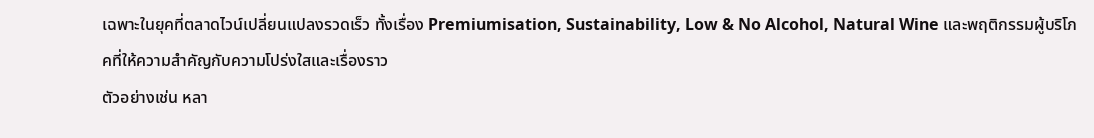เฉพาะในยุคที่ตลาดไวน์เปลี่ยนแปลงรวดเร็ว ทั้งเรื่อง Premiumisation, Sustainability, Low & No Alcohol, Natural Wine และพฤติกรรมผู้บริโภคที่ให้ความสำคัญกับความโปร่งใสและเรื่องราว
ตัวอย่างเช่น หลา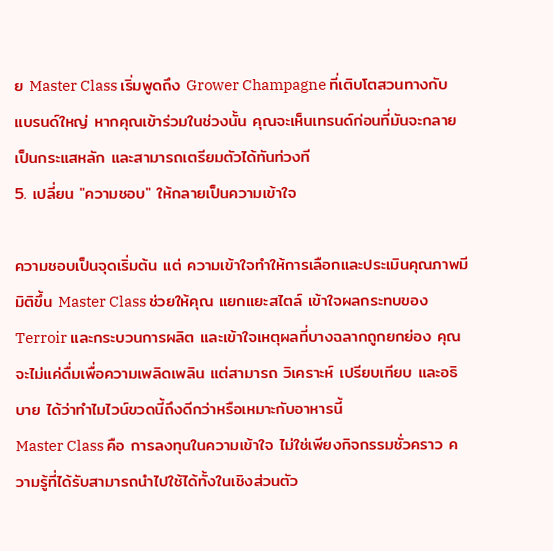ย Master Class เริ่มพูดถึง Grower Champagne ที่เติบโตสวนทางกับแบรนด์ใหญ่ หากคุณเข้าร่วมในช่วงนั้น คุณจะเห็นเทรนด์ก่อนที่มันจะกลายเป็นกระแสหลัก และสามารถเตรียมตัวได้ทันท่วงที
5. เปลี่ยน "ความชอบ" ให้กลายเป็นความเข้าใจ

ความชอบเป็นจุดเริ่มต้น แต่ ความเข้าใจทำให้การเลือกและประเมินคุณภาพมีมิติขึ้น Master Class ช่วยให้คุณ แยกแยะสไตล์ เข้าใจผลกระทบของ Terroir และกระบวนการผลิต และเข้าใจเหตุผลที่บางฉลากถูกยกย่อง คุณจะไม่แค่ดื่มเพื่อความเพลิดเพลิน แต่สามารถ วิเคราะห์ เปรียบเทียบ และอธิบาย ได้ว่าทำไมไวน์ขวดนี้ถึงดีกว่าหรือเหมาะกับอาหารนี้
Master Class คือ การลงทุนในความเข้าใจ ไม่ใช่เพียงกิจกรรมชั่วคราว ความรู้ที่ได้รับสามารถนำไปใช้ได้ทั้งในเชิงส่วนตัว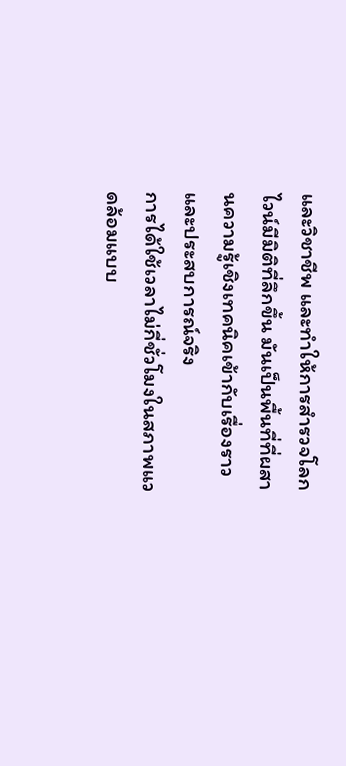และวิชาชีพ และทำให้การสำรวจโลกไวน์มีมิติที่ลึกขึ้น มันเป็นพื้นที่ที่ผสานความรู้เชิงเทคนิคเข้ากับเรื่องราวและประสบการณ์จริง
การได้ใช้เวลาไม่กี่ชั่วโมงในสภาพแวดล้อมแบบ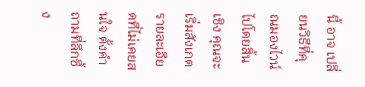นี้ อาจ เปลี่ยนวิธีที่คุณมองไวน์ไปโดยสิ้นเชิง คุณจะเริ่มสังเกตรายละเอียดที่ไม่เคยสนใจ ตั้งคำถามที่ลึกซึ้ง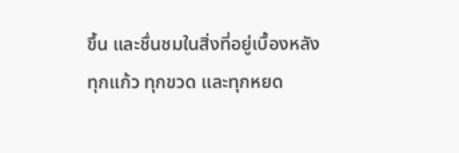ขึ้น และชื่นชมในสิ่งที่อยู่เบื้องหลังทุกแก้ว ทุกขวด และทุกหยด